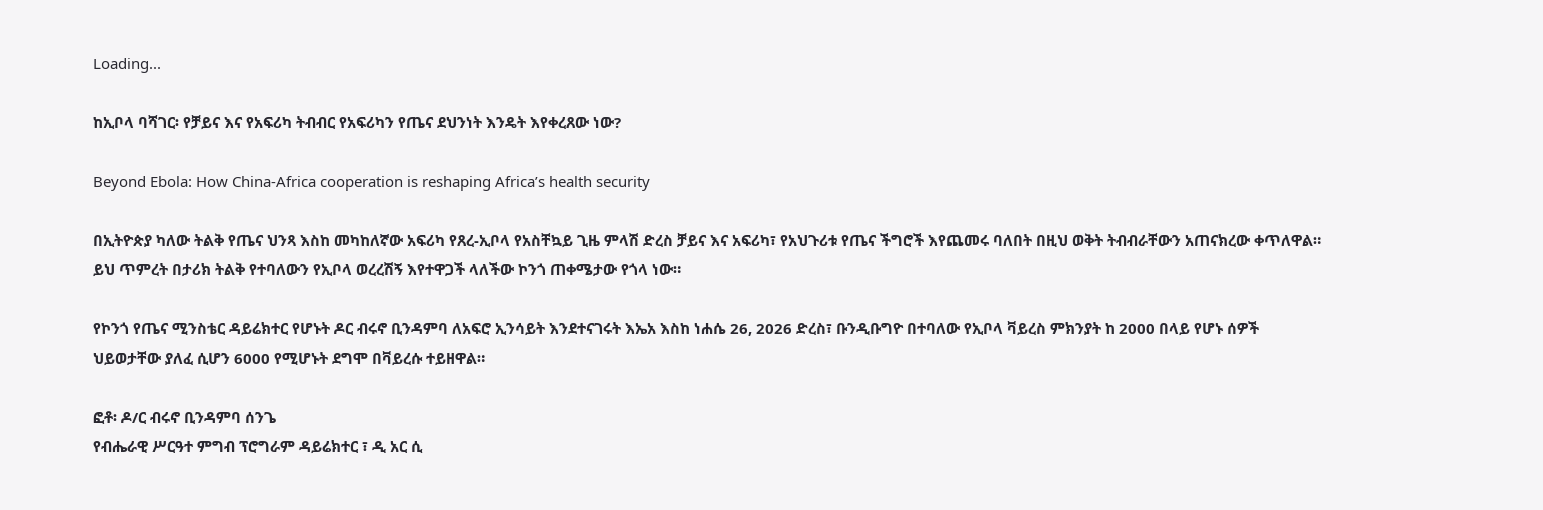Loading...

ከኢቦላ ባሻገር፡ የቻይና እና የአፍሪካ ትብብር የአፍሪካን የጤና ደህንነት እንዴት እየቀረጸው ነው?

Beyond Ebola: How China-Africa cooperation is reshaping Africa’s health security

በኢትዮጵያ ካለው ትልቅ የጤና ህንጻ እስከ መካከለኛው አፍሪካ የጸረ-ኢቦላ የአስቸኳይ ጊዜ ምላሽ ድረስ ቻይና እና አፍሪካ፣ የአህጉሪቱ የጤና ችግሮች እየጨመሩ ባለበት በዚህ ወቅት ትብብራቸውን አጠናክረው ቀጥለዋል። ይህ ጥምረት በታሪክ ትልቅ የተባለውን የኢቦላ ወረረሽኝ እየተዋጋች ላለችው ኮንጎ ጠቀሜታው የጎላ ነው።

የኮንጎ የጤና ሚንስቴር ዳይሬክተር የሆኑት ዶር ብሩኖ ቢንዳምባ ለአፍሮ ኢንሳይት እንደተናገሩት እኤአ እስከ ነሐሴ 26, 2026 ድረስ፣ ቡንዲቡግዮ በተባለው የኢቦላ ቫይረስ ምክንያት ከ 2000 በላይ የሆኑ ሰዎች ህይወታቸው ያለፈ ሲሆን 6000 የሚሆኑት ደግሞ በቫይረሱ ተይዘዋል።

ፎቶ፡ ዶ/ር ብሩኖ ቢንዳምባ ሰንጌ
የብሔራዊ ሥርዓተ ምግብ ፕሮግራም ዳይሬክተር ፣ ዲ አር ሲ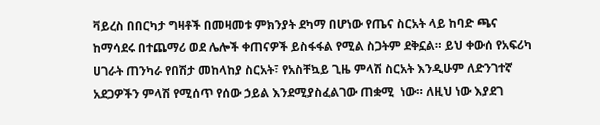ቫይረስ በበርካታ ግዛቶች በመዛመቱ ምክንያት ደካማ በሆነው የጤና ስርአት ላይ ከባድ ጫና ከማሳደሩ በተጨማሪ ወደ ሌሎች ቀጠናዎች ይስፋፋል የሚል ስጋትም ደቅኗል። ይህ ቀውሰ የአፍሪካ ሀገራት ጠንካራ የበሽታ መከላከያ ስርአት፣ የአስቸኳይ ጊዜ ምላሽ ስርአት እንዲሁም ለድንገተኛ አደጋዎችን ምላሽ የሚሰጥ የሰው ኃይል እንደሚያስፈልገው ጠቋሚ  ነው። ለዚህ ነው እያደገ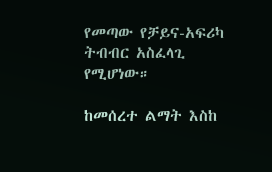የመጣው የቻይና-አፍሪካ ትብብር አስፈላጊ የሚሆነው።

ከመሰረተ ልማት እስከ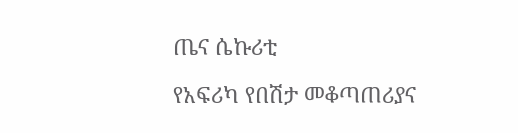ጤና ሴኩሪቲ

የአፍሪካ የበሽታ መቆጣጠሪያና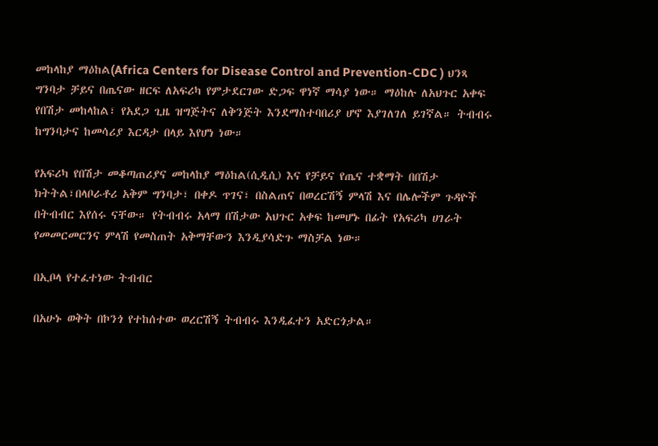መከላከያ ማዕከል(Africa Centers for Disease Control and Prevention-CDC ) ህንጻ ግንባታ ቻይና በጤናው ዘርፍ ለአፍሪካ የምታደርገው ድጋፍ ዋነኛ ማሳያ ነው። ማዕከሉ ለአህጉር አቀፍ የበሽታ መከላከል፣ የአደጋ ጊዜ ዝግጅትና ለቅንጅት እንደማስተባበሪያ ሆኖ እያገለገለ ይገኛል። ትብብሩ ከግንባታና ከመሳሪያ እርዳታ በላይ እየሆነ ነው።

የአፍሪካ የበሽታ መቆጣጠሪያና መከላከያ ማዕከል(ሲዲሲ) እና የቻይና የጤና ተቋማት በበሽታ ክትትል፣በላቦራቶሪ አቅም ግንባታ፣ በቀዶ ጥገና፣ በስልጠና በወረርሽኝ ምላሽ እና በሌሎችም ጉዳዮች በትብብር እየሰሩ ናቸው። የትብብሩ አላማ በሽታው አህጉር አቀፍ ከመሆኑ በፊት የአፍሪካ ሀገራት የመመርመርንና ምላሽ የመስጠት አቅማቸውን እንዲያሳድጉ ማስቻል ነው።

በኢቦላ የተፈተነው ትብብር

በአሁኑ ወቅት በኮንጎ የተከሰተው ወረርሽኝ ትብብሩ እንዲፈተን አድርጎታል።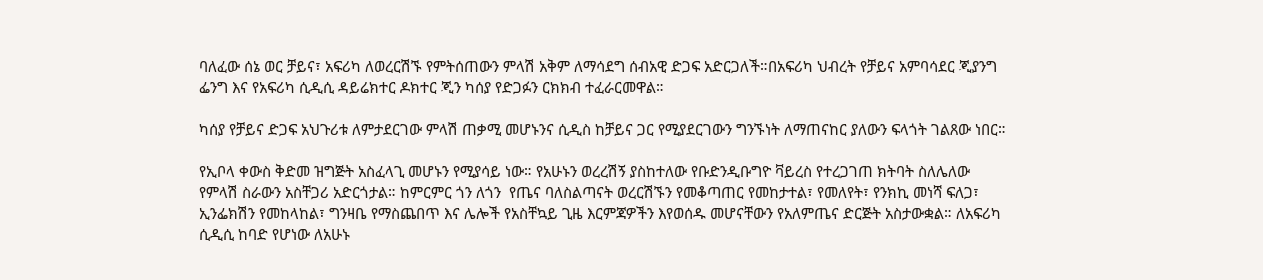ባለፈው ሰኔ ወር ቻይና፣ አፍሪካ ለወረርሽኙ የምትሰጠውን ምላሽ አቅም ለማሳደግ ሰብአዊ ድጋፍ አድርጋለች።በአፍሪካ ህብረት የቻይና አምባሳደር ጂያንግ ፌንግ እና የአፍሪካ ሲዲሲ ዳይሬክተር ዶክተር ጂን ካሰያ የድጋፉን ርክክብ ተፈራርመዋል።

ካሰያ የቻይና ድጋፍ አህጉሪቱ ለምታደርገው ምላሽ ጠቃሚ መሆኑንና ሲዲስ ከቻይና ጋር የሚያደርገውን ግንኙነት ለማጠናከር ያለውን ፍላጎት ገልጸው ነበር።

የኢቦላ ቀውስ ቅድመ ዝግጅት አስፈላጊ መሆኑን የሚያሳይ ነው። የአሁኑን ወረረሽኝ ያስከተለው የቡድንዲቡግዮ ቫይረስ የተረጋገጠ ክትባት ስለሌለው የምላሽ ስራውን አስቸጋሪ አድርጎታል። ከምርምር ጎን ለጎን  የጤና ባለስልጣናት ወረርሽኙን የመቆጣጠር የመከታተል፣ የመለየት፣ የንክኪ መነሻ ፍለጋ፣ ኢንፌክሽን የመከላከል፣ ግንዛቤ የማስጨበጥ እና ሌሎች የአስቸኳይ ጊዜ እርምጃዎችን እየወሰዱ መሆናቸውን የአለምጤና ድርጅት አስታውቋል። ለአፍሪካ ሲዲሲ ከባድ የሆነው ለአሁኑ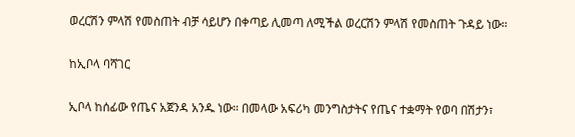ወረርሽን ምላሽ የመስጠት ብቻ ሳይሆን በቀጣይ ሊመጣ ለሚችል ወረርሽን ምላሽ የመስጠት ጉዳይ ነው።

ከኢቦላ ባሻገር

ኢቦላ ከሰፊው የጤና አጀንዳ አንዱ ነው። በመላው አፍሪካ መንግስታትና የጤና ተቋማት የወባ በሽታን፣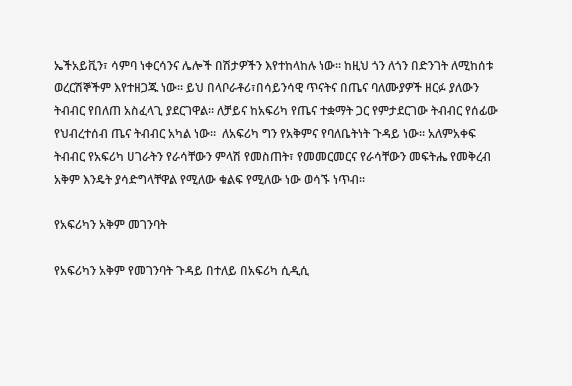ኤችአይቪን፣ ሳምባ ነቀርሳንና ሌሎች በሽታዎችን እየተከላከሉ ነው። ከዚህ ጎን ለጎን በድንገት ለሚከሰቱ ወረርሽኞችም እየተዘጋጁ ነው። ይህ በላቦራቶሪ፣በሳይንሳዊ ጥናትና በጤና ባለሙያዎች ዘርፉ ያለውን ትብብር የበለጠ አስፈላጊ ያደርገዋል። ለቻይና ከአፍሪካ የጤና ተቋማት ጋር የምታደርገው ትብብር የሰፊው የህብረተሰብ ጤና ትብብር አካል ነው።  ለአፍሪካ ግን የአቅምና የባለቤትነት ጉዳይ ነው። አለምአቀፍ ትብብር የአፍሪካ ሀገራትን የራሳቸውን ምላሽ የመስጠት፣ የመመርመርና የራሳቸውን መፍትሔ የመቅረብ አቅም እንዴት ያሳድግላቸዋል የሚለው ቁልፍ የሚለው ነው ወሳኙ ነጥብ።

የአፍሪካን አቅም መገንባት

የአፍሪካን አቅም የመገንባት ጉዳይ በተለይ በአፍሪካ ሲዲሲ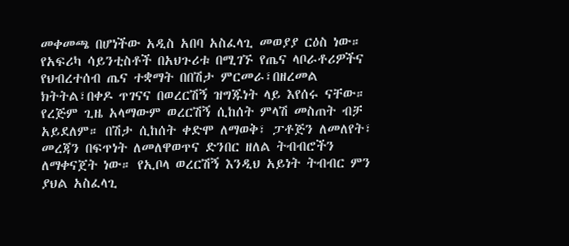መቀመጫ በሆነችው አዲስ አበባ አስፈላጊ መወያያ ርዕስ ነው። የአፍሪካ ሳይንቲስቶች በአህጉሪቱ በሚገኙ የጤና ላቦራቶሪዎችና የህብረተሰብ ጤና ተቋማት በበሽታ ምርመራ፣በዘረመል ክትትል፣በቀዶ ጥገናና በወረርሽኝ ዝግጁነት ላይ እየሰሩ ናቸው። የረጅም ጊዜ አላማውም ወረርሽኝ ሲከሰት ምላሽ መስጠት ብቻ አይደለም። በሽታ ሲከሰት ቀድሞ ለማወቅ፣ ፓቶጅን ለመለየት፣ መረጃን በፍጥነት ለመለዋወጥና ድንበር ዘለል ትብብሮችን ለማቀናጀት ነው። የኢቦላ ወረርሽኝ እንዲህ አይነት ትብብር ምን ያህል አስፈላጊ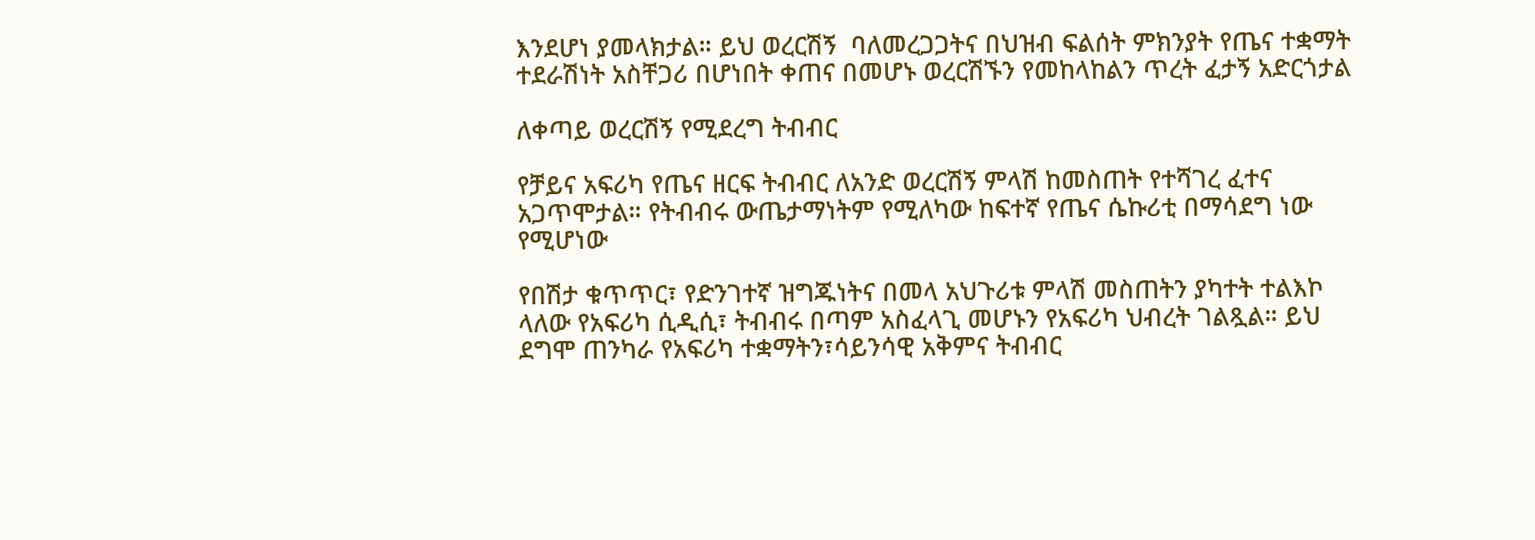እንደሆነ ያመላክታል። ይህ ወረርሽኝ  ባለመረጋጋትና በህዝብ ፍልሰት ምክንያት የጤና ተቋማት ተደራሽነት አስቸጋሪ በሆነበት ቀጠና በመሆኑ ወረርሽኙን የመከላከልን ጥረት ፈታኝ አድርጎታል

ለቀጣይ ወረርሽኝ የሚደረግ ትብብር

የቻይና አፍሪካ የጤና ዘርፍ ትብብር ለአንድ ወረርሽኝ ምላሽ ከመስጠት የተሻገረ ፈተና አጋጥሞታል። የትብብሩ ውጤታማነትም የሚለካው ከፍተኛ የጤና ሴኩሪቲ በማሳደግ ነው የሚሆነው

የበሽታ ቁጥጥር፣ የድንገተኛ ዝግጁነትና በመላ አህጉሪቱ ምላሽ መስጠትን ያካተት ተልእኮ ላለው የአፍሪካ ሲዲሲ፣ ትብብሩ በጣም አስፈላጊ መሆኑን የአፍሪካ ህብረት ገልጿል። ይህ ደግሞ ጠንካራ የአፍሪካ ተቋማትን፣ሳይንሳዊ አቅምና ትብብር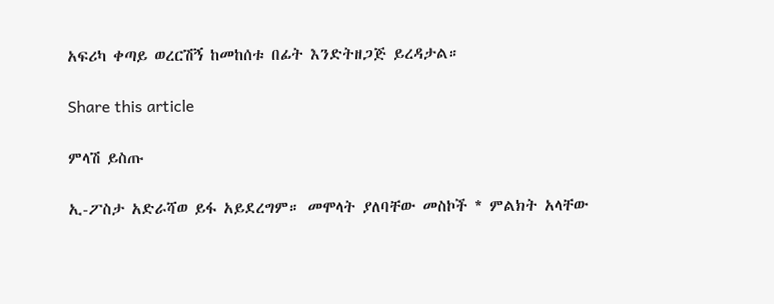አፍሪካ ቀጣይ ወረርሽኝ ከመከሰቱ በፊት እንድትዘጋጅ ይረዳታል።

Share this article

ምላሽ ይስጡ

ኢ-ፖስታ አድራሻወ ይፋ አይደረግም። መሞላት ያለባቸው መስኮች * ምልክት አላቸው